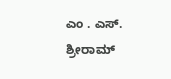ಎಂ . ಎಸ್. ಶ್ರೀರಾಮ್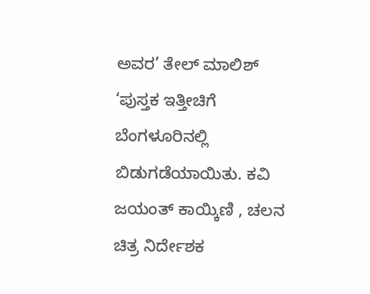ಅವರ’ ತೇಲ್ ಮಾಲಿಶ್ ‘ಪುಸ್ತಕ ಇತ್ತೀಚಿಗೆ ಬೆಂಗಳೂರಿನಲ್ಲಿ ಬಿಡುಗಡೆಯಾಯಿತು. ಕವಿ ಜಯಂತ್ ಕಾಯ್ಕಿಣಿ , ಚಲನ ಚಿತ್ರ ನಿರ್ದೇಶಕ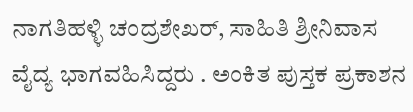ನಾಗತಿಹಳ್ಳಿ ಚಂದ್ರಶೇಖರ್, ಸಾಹಿತಿ ಶ್ರೀನಿವಾಸ ವೈದ್ಯ ಭಾಗವಹಿಸಿದ್ದರು . ಅಂಕಿತ ಪುಸ್ತಕ ಪ್ರಕಾಶನ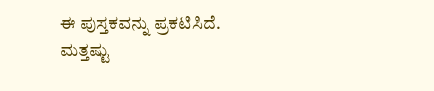ಈ ಪುಸ್ತಕವನ್ನು ಪ್ರಕಟಿಸಿದೆ.
ಮತ್ತಷ್ಟು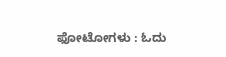ಫೋಟೋಗಳು : ಓದು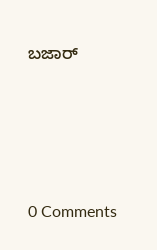ಬಜಾರ್








0 Comments